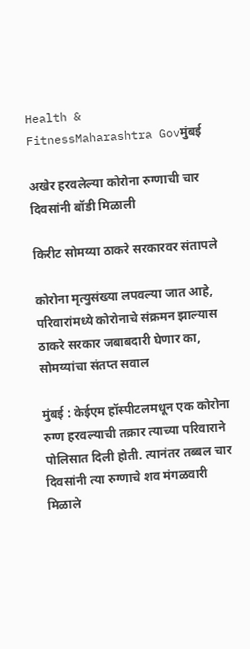Health & FitnessMaharashtra Govमुंबई

अखेर हरवलेल्या कोरोना रुग्णाची चार दिवसांनी बॉडी मिळाली

किरीट सोमय्या ठाकरे सरकारवर संतापले

कोरोना मृत्युसंख्या लपवल्या जात आहे, परिवारांमध्ये कोरोनाचे संक्रमन झाल्यास ठाकरे सरकार जबाबदारी घेणार का, सोमय्यांचा संतप्त सवाल

मुंबई : केईएम हॉस्पीटलमधून एक कोरोना रुग्ण हरवल्याची तक्रार त्याच्या परिवाराने पोलिसात दिली होती. त्यानंतर तब्बल चार दिवसांनी त्या रुग्णाचे शव मंगळवारी मिळाले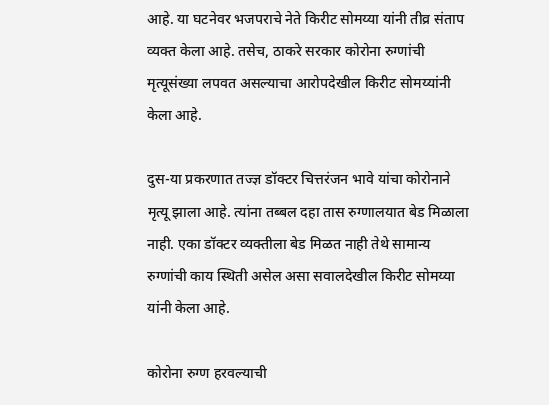आहे. या घटनेवर भजपराचे नेते किरीट सोमय्या यांनी तीव्र संताप व्यक्त केला आहे. तसेच, ठाकरे सरकार कोरोना रुग्णांची मृत्यूसंख्या लपवत असल्याचा आरोपदेखील किरीट सोमय्यांनी केला आहे.

दुस-या प्रकरणात तज्ज्ञ डॉक्टर चित्तरंजन भावे यांचा कोरोनाने मृत्यू झाला आहे. त्यांना तब्बल दहा तास रुग्णालयात बेड मिळाला नाही. एका डॉक्टर व्यक्तीला बेड मिळत नाही तेथे सामान्य रुग्णांची काय स्थिती असेल असा सवालदेखील किरीट सोमय्या यांनी केला आहे.

कोरोना रुग्ण हरवल्याची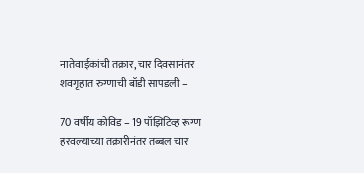नातेवाईकांची तक्रार, चार दिवसानंतर शवगृहात रुग्णाची बॉडी सापडली –

70 वर्षीय कोविड – 19 पॉझिटिव्ह रूग्ण हरवल्याच्या तक्रारीनंतर तब्बल चार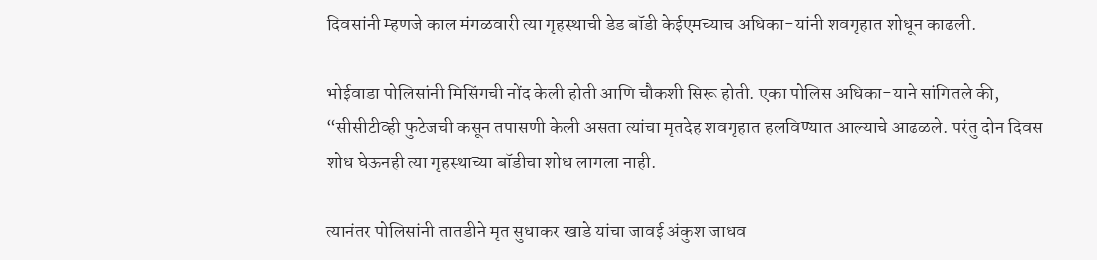दिवसांनी म्हणजे काल मंगळवारी त्या गृहस्थाची डेड बॉडी केईएमच्याच अधिका-यांनी शवगृहात शोधून काढली.

भोईवाडा पोलिसांनी मिसिंगची नोंद केली होती आणि चौकशी सिरू होती. एका पोलिस अधिका-याने सांगितले की, “सीसीटीव्ही फुटेजची कसून तपासणी केली असता त्यांचा मृतदेह शवगृहात हलविण्यात आल्याचे आढळले. परंतु दोन दिवस शोध घेऊनही त्या गृहस्थाच्या बॉडीचा शोध लागला नाही.

त्यानंतर पोलिसांनी तातडीने मृत सुधाकर खाडे यांचा जावई अंकुश जाधव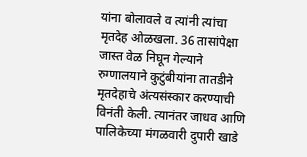यांना बोलावले व त्यांनी त्यांचा मृतदेह ओळखला. 36 तासांपेक्षा जास्त वेळ निघून गेल्याने रुग्णालयाने कुटुंबीयांना तातडीने मृतदेहाचे अंत्यसंस्कार करण्याची विनंती केली. त्यानंतर जाधव आणि पालिकेच्या मंगळवारी दुपारी खाडे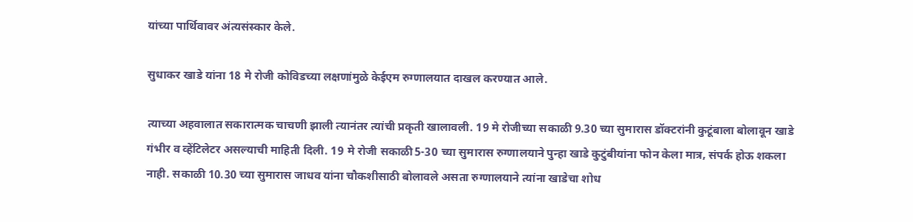यांच्या पार्थिवावर अंत्यसंस्कार केले.

सुधाकर खाडे यांना 18 मे रोजी कोविडच्या लक्षणांमुळे केईएम रुग्णालयात दाखल करण्यात आले.

त्याच्या अहवालात सकारात्मक चाचणी झाली त्यानंतर त्यांची प्रकृती खालावली. 19 मे रोजीच्या सकाळी 9.30 च्या सुमारास डॉक्टरांनी कुटूंबाला बोलावून खाडे गंभीर व व्हेंटिलेटर असल्याची माहिती दिली. 19 मे रोजी सकाळी5-30 च्या सुमारास रुग्णालयाने पुन्हा खाडे कुटुंबीयांना फोन केला मात्र, संपर्क होऊ शकला नाही. सकाळी 10.30 च्या सुमारास जाधव यांना चौकशीसाठी बोलावले असता रुग्णालयाने त्यांना खाडेचा शोध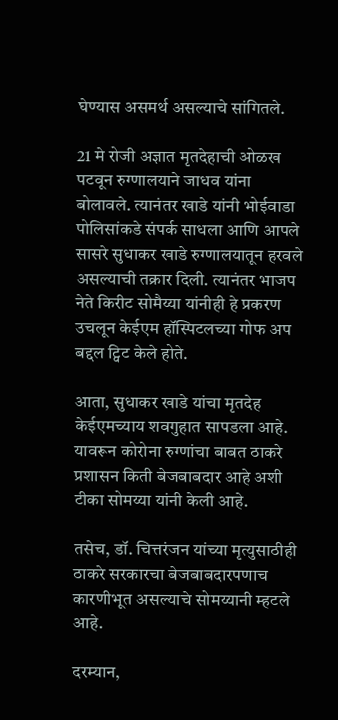घेण्यास असमर्थ असल्याचे सांगितले.

21 मे रोजी अज्ञात मृतदेहाची ओळख पटवून रुग्णालयाने जाधव यांना बोलावले. त्यानंतर खाडे यांनी भोईवाडा पोलिसांकडे संपर्क साधला आणि आपले सासरे सुधाकर खाडे रुग्णालयातून हरवले असल्याची तक्रार दिली. त्यानंतर भाजप नेते किरीट सोमैय्या यांनीही हे प्रकरण उचलून केईएम हॉस्पिटलच्या गोफ अप बद्दल ट्विट केले होते.

आता, सुधाकर खाडे यांचा मृतदेह केईएमच्याय शवगुहात सापडला आहे. यावरून कोरोना रुग्णांचा बाबत ठाकरे प्रशासन किती बेजबाबदार आहे अशी टीका सोमय्या यांनी केली आहे.

तसेच, डॉ. चित्तरंजन यांच्या मृत्युसाठीही ठाकरे सरकारचा बेजबाबदारपणाच कारणीभूत असल्याचे सोमय्यानी म्हटले आहे.

दरम्यान,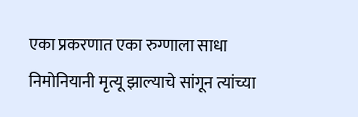एका प्रकरणात एका रुग्णाला साधा निमोनियानी मृत्यू झाल्याचे सांगून त्यांच्या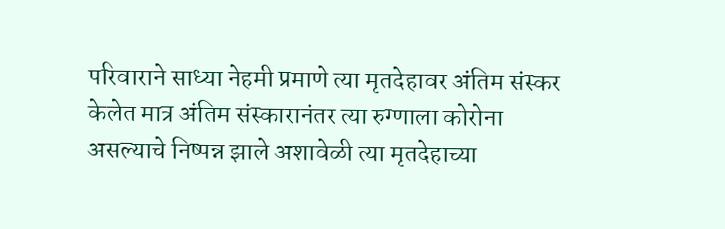परिवाराने साध्या नेहमी प्रमाणे त्या मृतदेहावर अंतिम संस्कर केलेत मात्र अंतिम संस्कारानंतर त्या रुग्णाला कोरोना असल्याचे निष्पन्न झाले अशावेळी त्या मृतदेहाच्या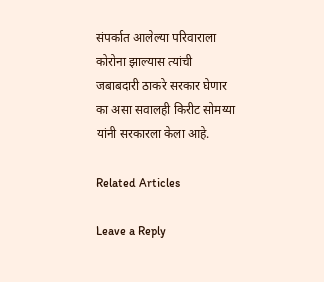संपर्कात आलेल्या परिवाराला कोरोना झाल्यास त्यांची जबाबदारी ठाकरे सरकार घेणार का असा सवालही किरीट सोमय्या यांनी सरकारला केला आहे.

Related Articles

Leave a Reply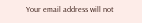Your email address will not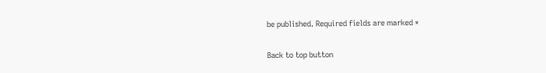be published. Required fields are marked *

Back to top button